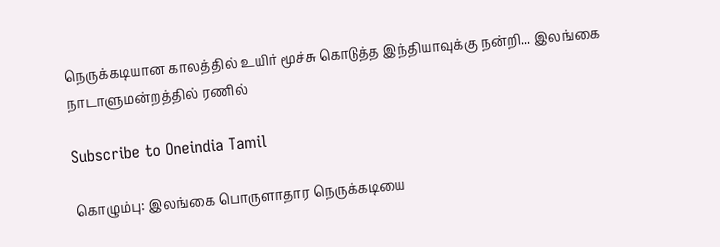நெருக்கடியான காலத்தில் உயிர் மூச்சு கொடுத்த இந்தியாவுக்கு நன்றி... இலங்கை நாடாளுமன்றத்தில் ரணில்

Subscribe to Oneindia Tamil

கொழும்பு: இலங்கை பொருளாதார நெருக்கடியை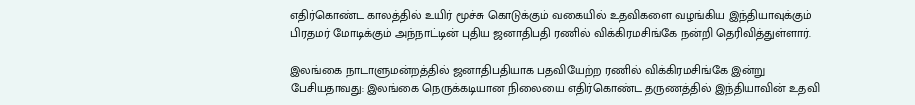எதிர்கொண்ட காலத்தில் உயிர் மூச்சு கொடுக்கும் வகையில் உதவிகளை வழங்கிய இந்தியாவுக்கும் பிரதமர் மோடிக்கும் அந்நாட்டின் புதிய ஜனாதிபதி ரணில் விக்கிரமசிங்கே நன்றி தெரிவித்துள்ளார்.

இலங்கை நாடாளுமன்றத்தில் ஜனாதிபதியாக பதவியேற்ற ரணில் விக்கிரமசிங்கே இன்று பேசியதாவது: இலங்கை நெருக்கடியான நிலையை எதிர்கொண்ட தருணத்தில் இந்தியாவின் உதவி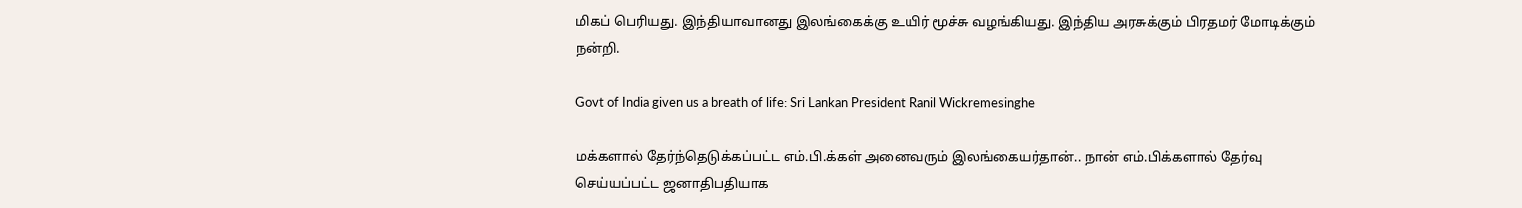மிகப் பெரியது. இந்தியாவானது இலங்கைக்கு உயிர் மூச்சு வழங்கியது. இந்திய அரசுக்கும் பிரதமர் மோடிக்கும் நன்றி.

Govt of India given us a breath of life: Sri Lankan President Ranil Wickremesinghe

மக்களால் தேர்ந்தெடுக்கப்பட்ட எம்.பி.க்கள் அனைவரும் இலங்கையர்தான்.. நான் எம்.பிக்களால் தேர்வு செய்யப்பட்ட ஜனாதிபதியாக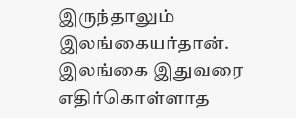இருந்தாலும் இலங்கையர்தான். இலங்கை இதுவரை எதிர்கொள்ளாத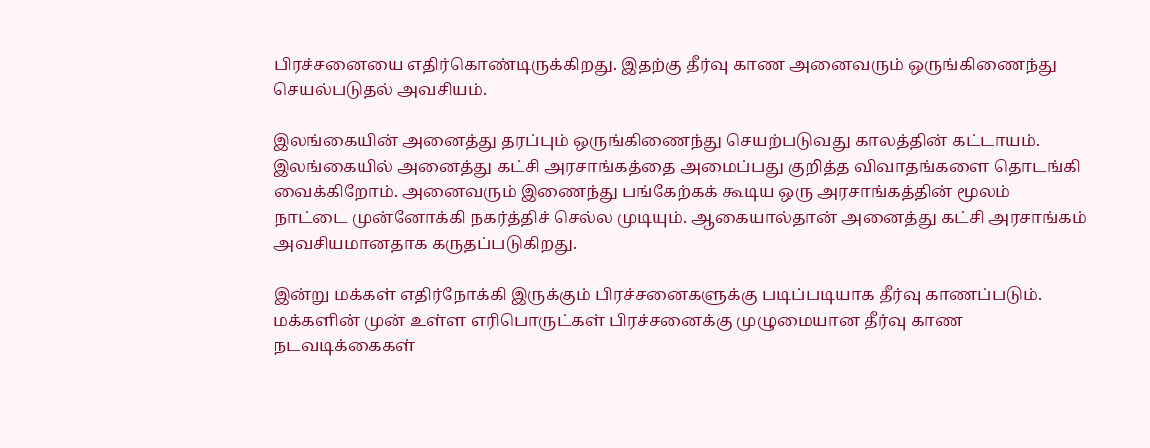பிரச்சனையை எதிர்கொண்டிருக்கிறது. இதற்கு தீர்வு காண அனைவரும் ஒருங்கிணைந்து செயல்படுதல் அவசியம்.

இலங்கையின் அனைத்து தரப்பும் ஒருங்கிணைந்து செயற்படுவது காலத்தின் கட்டாயம். இலங்கையில் அனைத்து கட்சி அரசாங்கத்தை அமைப்பது குறித்த விவாதங்களை தொடங்கி வைக்கிறோம். அனைவரும் இணைந்து பங்கேற்கக் கூடிய ஒரு அரசாங்கத்தின் மூலம் நாட்டை முன்னோக்கி நகர்த்திச் செல்ல முடியும். ஆகையால்தான் அனைத்து கட்சி அரசாங்கம் அவசியமானதாக கருதப்படுகிறது.

இன்று மக்கள் எதிர்நோக்கி இருக்கும் பிரச்சனைகளுக்கு படிப்படியாக தீர்வு காணப்படும். மக்களின் முன் உள்ள எரிபொருட்கள் பிரச்சனைக்கு முழுமையான தீர்வு காண நடவடிக்கைகள்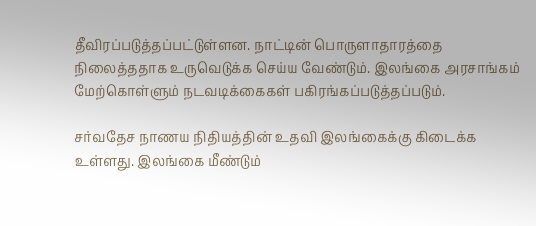தீவிரப்படுத்தப்பட்டுள்ளன. நாட்டின் பொருளாதாரத்தை நிலைத்ததாக உருவெடுக்க செய்ய வேண்டும். இலங்கை அரசாங்கம் மேற்கொள்ளும் நடவடிக்கைகள் பகிரங்கப்படுத்தப்படும்.

சர்வதேச நாணய நிதியத்தின் உதவி இலங்கைக்கு கிடைக்க உள்ளது. இலங்கை மீண்டும்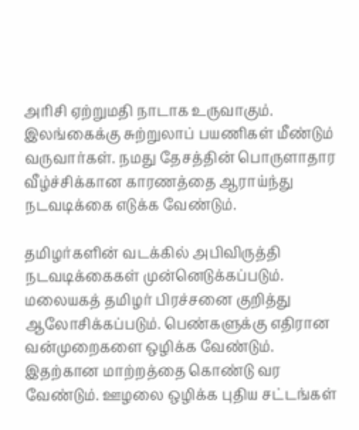அரிசி ஏற்றுமதி நாடாக உருவாகும். இலங்கைக்கு சுற்றுலாப் பயணிகள் மீண்டும் வருவார்கள். நமது தேசத்தின் பொருளாதார வீழ்ச்சிக்கான காரணத்தை ஆராய்ந்து நடவடிக்கை எடுக்க வேண்டும்.

தமிழர்களின் வடக்கில் அபிவிருத்தி நடவடிக்கைகள் முன்னெடுக்கப்படும். மலையகத் தமிழர் பிரச்சனை குறித்து ஆலோசிக்கப்படும். பெண்களுக்கு எதிரான வன்முறைகளை ஒழிக்க வேண்டும். இதற்கான மாற்றத்தை கொண்டு வர வேண்டும். ஊழலை ஒழிக்க புதிய சட்டங்கள்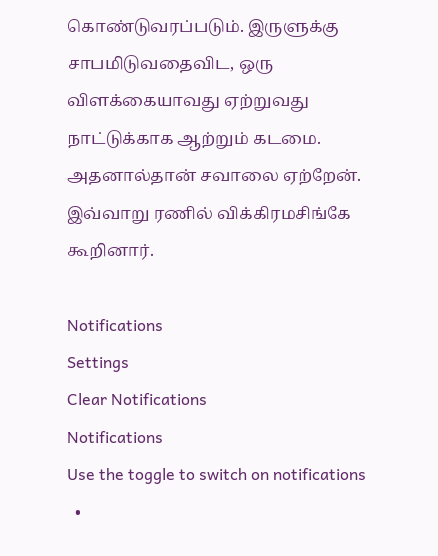கொண்டுவரப்படும். இருளுக்கு சாபமிடுவதைவிட, ஒரு விளக்கையாவது ஏற்றுவது நாட்டுக்காக ஆற்றும் கடமை. அதனால்தான் சவாலை ஏற்றேன். இவ்வாறு ரணில் விக்கிரமசிங்கே கூறினார்.

Notifications
Settings
Clear Notifications
Notifications
Use the toggle to switch on notifications
  •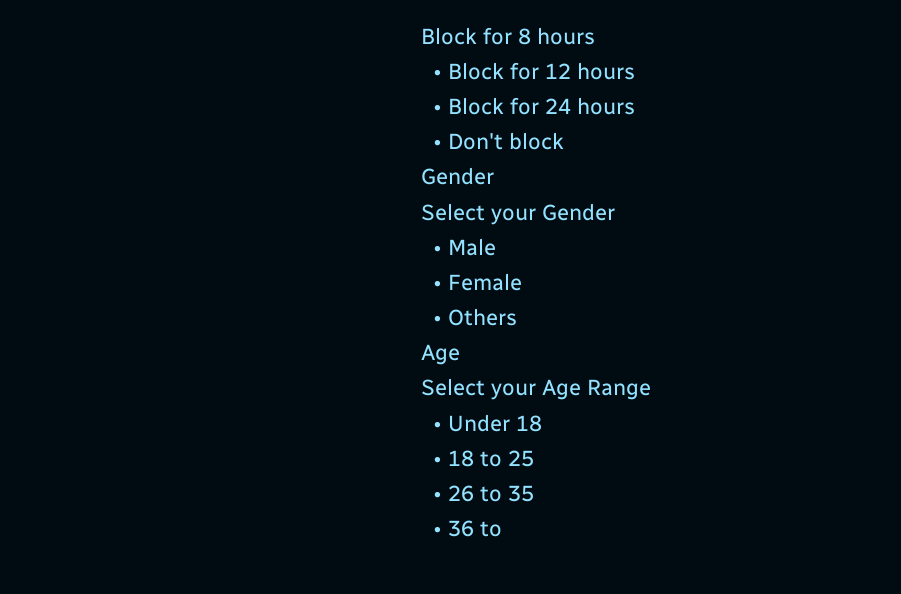Block for 8 hours
  • Block for 12 hours
  • Block for 24 hours
  • Don't block
Gender
Select your Gender
  • Male
  • Female
  • Others
Age
Select your Age Range
  • Under 18
  • 18 to 25
  • 26 to 35
  • 36 to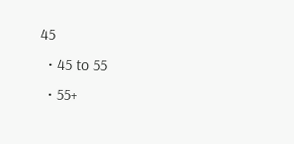45
  • 45 to 55
  • 55+